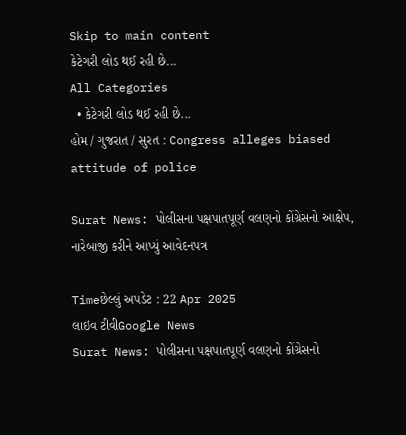Skip to main content
કેટેગરી લોડ થઈ રહી છે...
All Categories
  • કેટેગરી લોડ થઈ રહી છે...
હોમ / ગુજરાત / સુરત : Congress alleges biased attitude of police

Surat News: પોલીસના પક્ષપાતપૂર્ણ વલણનો કોંગ્રેસનો આક્ષેપ, નારેબાજી કરીને આપ્યું આવેદનપત્ર

Timeછેલ્લું અપડેટ : 22 Apr 2025
લાઇવ ટીવીGoogle News
Surat News: પોલીસના પક્ષપાતપૂર્ણ વલણનો કોંગ્રેસનો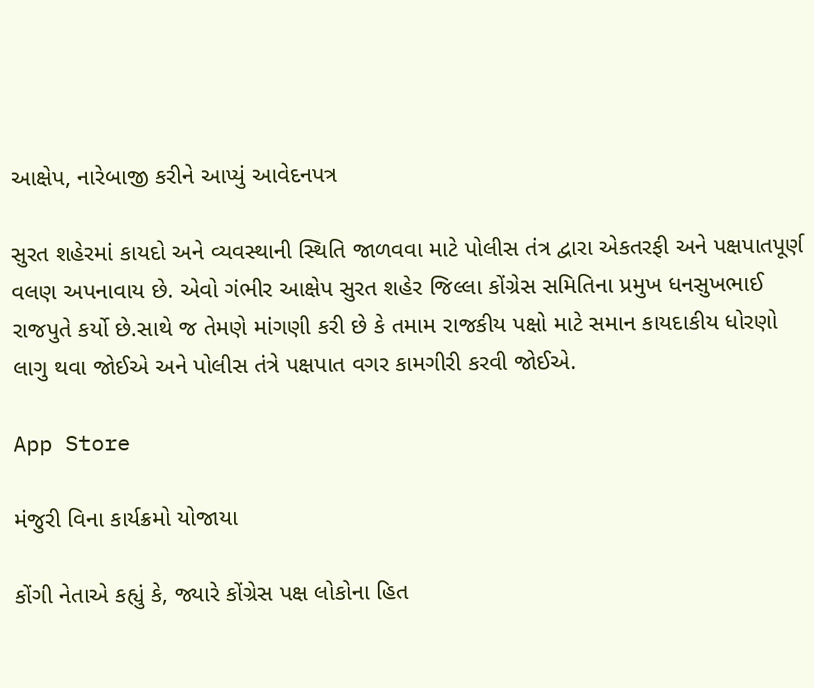આક્ષેપ, નારેબાજી કરીને આપ્યું આવેદનપત્ર

સુરત શહેરમાં કાયદો અને વ્યવસ્થાની સ્થિતિ જાળવવા માટે પોલીસ તંત્ર દ્વારા એકતરફી અને પક્ષપાતપૂર્ણ વલણ અપનાવાય છે. એવો ગંભીર આક્ષેપ સુરત શહેર જિલ્લા કોંગ્રેસ સમિતિના પ્રમુખ ધનસુખભાઈ રાજપુતે કર્યો છે.સાથે જ તેમણે માંગણી કરી છે કે તમામ રાજકીય પક્ષો માટે સમાન કાયદાકીય ધોરણો લાગુ થવા જોઈએ અને પોલીસ તંત્રે પક્ષપાત વગર કામગીરી કરવી જોઈએ.

App Store

મંજુરી વિના કાર્યક્રમો યોજાયા

કોંગી નેતાએ કહ્યું કે, જ્યારે કોંગ્રેસ પક્ષ લોકોના હિત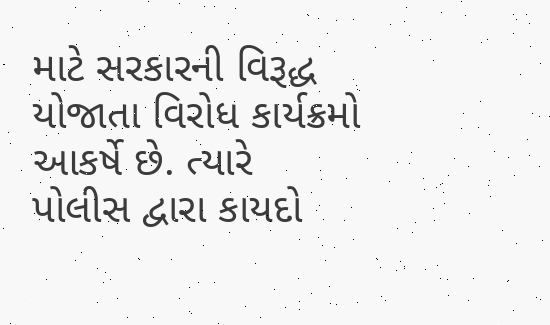માટે સરકારની વિરૂદ્ધ યોજાતા વિરોધ કાર્યક્રમો આકર્ષે છે. ત્યારે પોલીસ દ્વારા કાયદો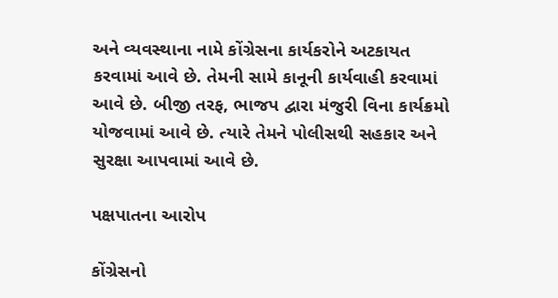અને વ્યવસ્થાના નામે કોંગ્રેસના કાર્યકરોને અટકાયત કરવામાં આવે છે. તેમની સામે કાનૂની કાર્યવાહી કરવામાં આવે છે. બીજી તરફ, ભાજપ દ્વારા મંજુરી વિના કાર્યક્રમો યોજવામાં આવે છે. ત્યારે તેમને પોલીસથી સહકાર અને સુરક્ષા આપવામાં આવે છે.

પક્ષપાતના આરોપ

કોંગ્રેસનો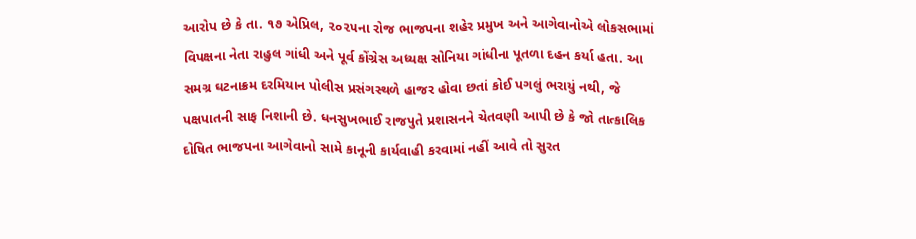આરોપ છે કે તા. ૧૭ એપ્રિલ, ૨૦૨૫ના રોજ ભાજપના શહેર પ્રમુખ અને આગેવાનોએ લોકસભામાં વિપક્ષના નેતા રાહુલ ગાંધી અને પૂર્વ કોંગ્રેસ અધ્યક્ષ સોનિયા ગાંધીના પૂતળા દહન કર્યા હતા. આ સમગ્ર ઘટનાક્રમ દરમિયાન પોલીસ પ્રસંગસ્થળે હાજર હોવા છતાં કોઈ પગલું ભરાયું નથી, જે પક્ષપાતની સાફ નિશાની છે. ધનસુખભાઈ રાજપુતે પ્રશાસનને ચેતવણી આપી છે કે જો તાત્કાલિક દોષિત ભાજપના આગેવાનો સામે કાનૂની કાર્યવાહી કરવામાં નહીં આવે તો સુરત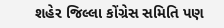શહેર જિલ્લા કોંગ્રેસ સમિતિ પણ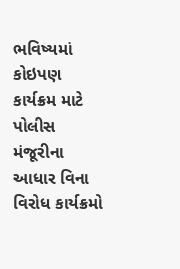ભવિષ્યમાં કોઇપણ કાર્યક્રમ માટે પોલીસ મંજૂરીના આધાર વિના વિરોધ કાર્યક્રમો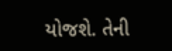યોજશે. તેની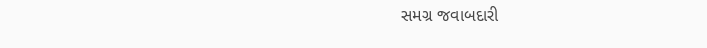સમગ્ર જવાબદારી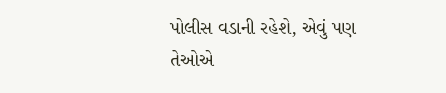પોલીસ વડાની રહેશે, એવું પણ તેઓએ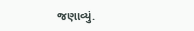જણાવ્યું.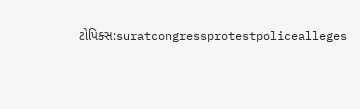ટોપિક્સ:suratcongressprotestpolicealleges